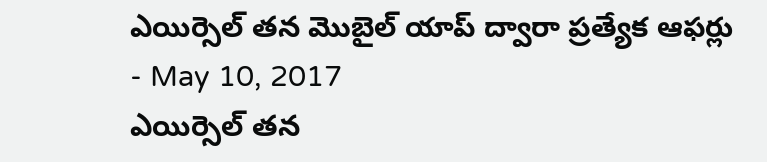ఎయిర్సెల్ తన మొబైల్ యాప్ ద్వారా ప్రత్యేక ఆఫర్లు
- May 10, 2017
ఎయిర్సెల్ తన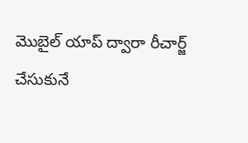మొబైల్ యాప్ ద్వారా రీచార్జ్ చేసుకునే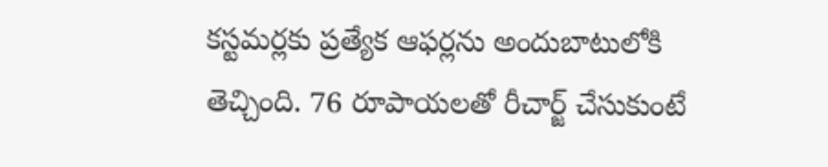కస్టమర్లకు ప్రత్యేక ఆఫర్లను అందుబాటులోకి తెచ్చింది. 76 రూపాయలతో రీచార్జ్ చేసుకుంటే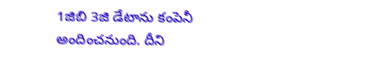1జిబి 3జి డేటాను కంపెనీ అందించనుంది. దీని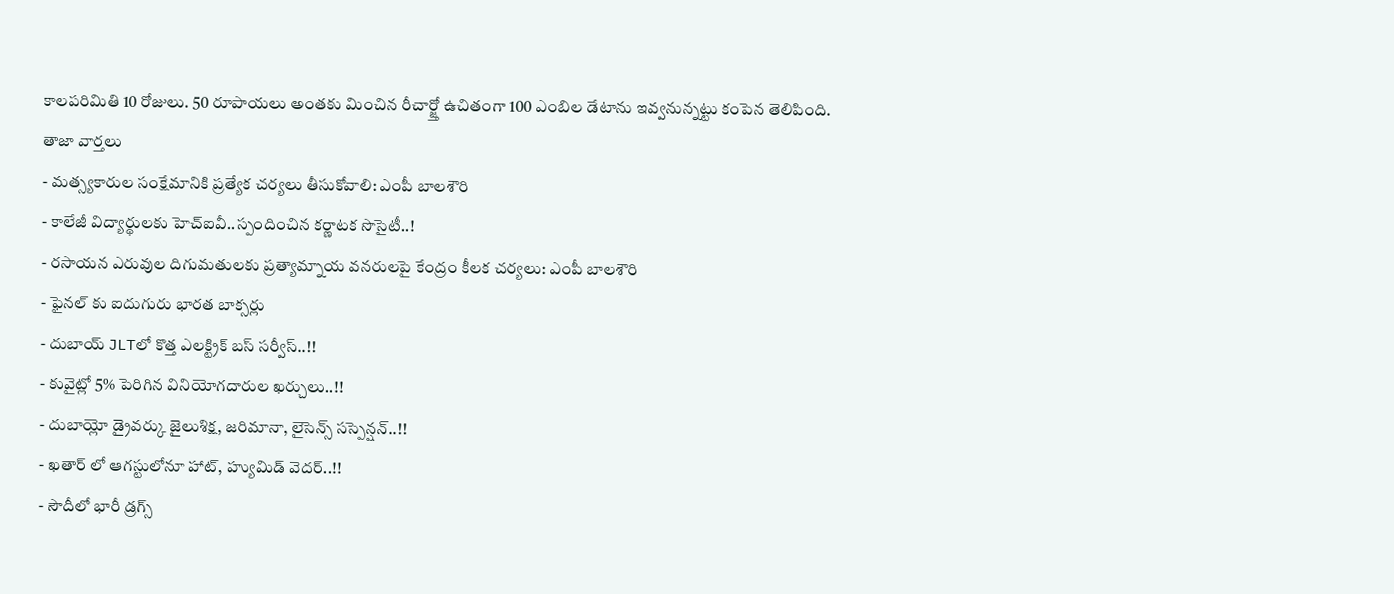కాలపరిమితి 10 రోజులు. 50 రూపాయలు అంతకు మించిన రీచార్జ్తో ఉచితంగా 100 ఎంబిల డేటాను ఇవ్వనున్నట్టు కంపెన తెలిపింది.
తాజా వార్తలు
- మత్స్యకారుల సంక్షేమానికి ప్రత్యేక చర్యలు తీసుకోవాలి: ఎంపీ బాలశౌరి
- కాలేజీ విద్యార్థులకు హెచ్ఐవీ..స్పందించిన కర్ణాటక సొసైటీ..!
- రసాయన ఎరువుల దిగుమతులకు ప్రత్యామ్నాయ వనరులపై కేంద్రం కీలక చర్యలు: ఎంపీ బాలశౌరి
- ఫైనల్ కు ఐదుగురు భారత బాక్సర్లు
- దుబాయ్ JLTలో కొత్త ఎలక్ట్రిక్ బస్ సర్వీస్..!!
- కువైట్లో 5% పెరిగిన వినియోగదారుల ఖర్చులు..!!
- దుబాయ్లో డ్రైవర్కు జైలుశిక్ష, జరిమానా, లైసెన్స్ సస్పెన్షన్..!!
- ఖతార్ లో ఆగస్టులోనూ హాట్, హ్యుమిడ్ వెదర్..!!
- సౌదీలో భారీ డ్రగ్స్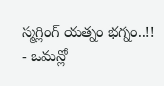స్మగ్లింగ్ యత్నం భగ్నం..!!
- ఒమన్లో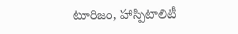టూరిజం, హాస్పిటాలిటీ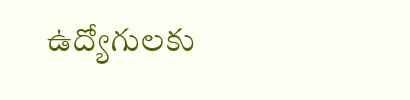ఉద్యోగులకు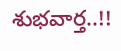శుభవార్త..!!